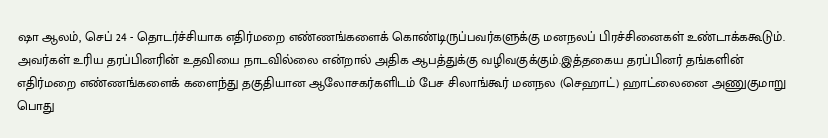ஷா ஆலம், செப் 24 - தொடர்ச்சியாக எதிர்மறை எண்ணங்களைக் கொண்டிருப்பவர்களுக்கு மனநலப் பிரச்சினைகள் உண்டாக்ககூடும். அவர்கள் உரிய தரப்பினரின் உதவியை நாடவில்லை என்றால் அதிக ஆபத்துக்கு வழிவகுக்கும்.இத்தகைய தரப்பினர் தங்களின் எதிர்மறை எண்ணங்களைக் களைந்து தகுதியான ஆலோசகர்களிடம் பேச சிலாங்கூர் மனநல (செஹாட்) ஹாட்லைனை அணுகுமாறு பொது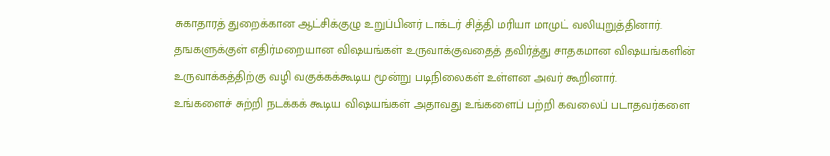சுகாதாரத் துறைக்கான ஆட்சிக்குழு உறுப்பினர் டாக்டர் சித்தி மரியா மாமுட் வலியுறுத்தினார்.
தஙகளுக்குள் எதிர்மறையான விஷயங்கள் உருவாக்குவதைத் தவிர்த்து சாதகமான விஷயங்களின் உருவாக்கத்திற்கு வழி வகுக்கக்கூடிய மூன்று படிநிலைகள் உள்ளன அவர் கூறினார்.
உங்களைச் சுற்றி நடக்கக் கூடிய விஷயங்கள் அதாவது உங்களைப் பற்றி கவலைப் படாதவர்களை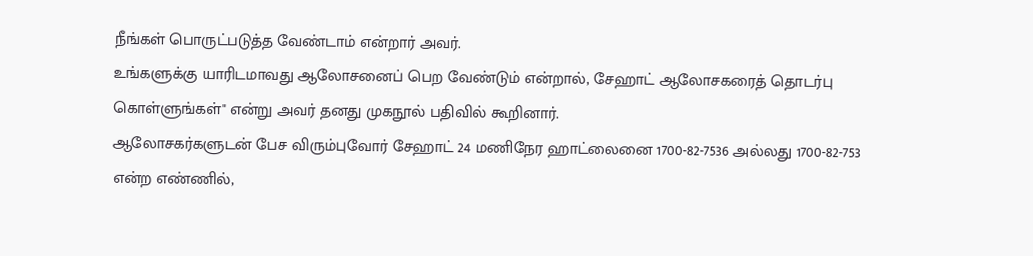நீங்கள் பொருட்படுத்த வேண்டாம் என்றார் அவர்.
உங்களுக்கு யாரிடமாவது ஆலோசனைப் பெற வேண்டும் என்றால், சேஹாட் ஆலோசகரைத் தொடர்பு கொள்ளுங்கள்" என்று அவர் தனது முகநூல் பதிவில் கூறினார்.
ஆலோசகர்களுடன் பேச விரும்புவோர் சேஹாட் 24 மணிநேர ஹாட்லைனை 1700-82-7536 அல்லது 1700-82-753 என்ற எண்ணில்,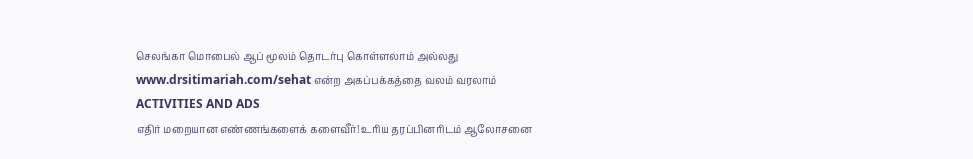செலங்கா மொபைல் ஆப் மூலம் தொடர்பு கொள்ளலாம் அல்லது www.drsitimariah.com/sehat என்ற அகப்பக்கத்தை வலம் வரலாம்
ACTIVITIES AND ADS
எதிர் மறையான எண்ணங்களைக் களைவீர்! உரிய தரப்பினரிடம் ஆலோசனை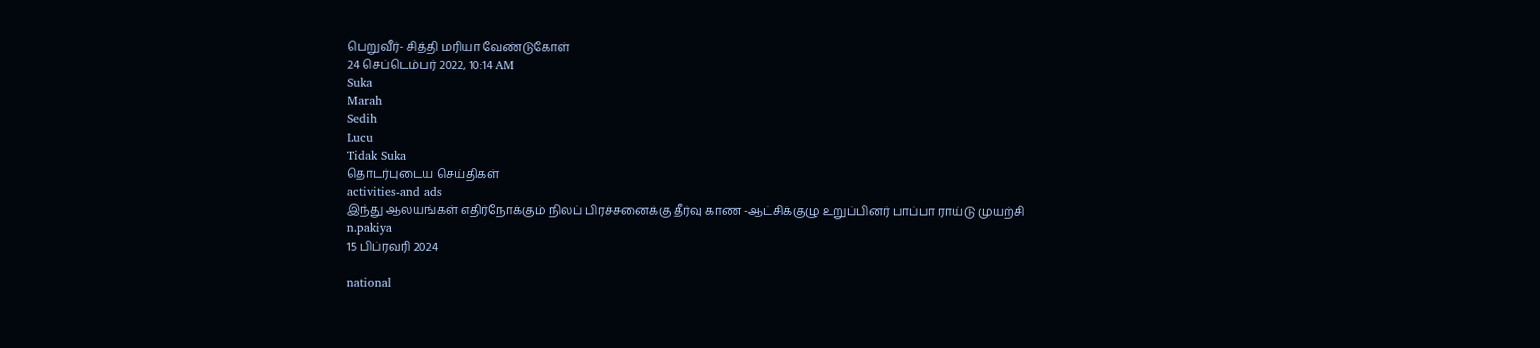பெறுவீர்- சித்தி மரியா வேண்டுகோள்
24 செப்டெம்பர் 2022, 10:14 AM
Suka
Marah
Sedih
Lucu
Tidak Suka
தொடர்புடைய செய்திகள்
activities-and ads
இந்து ஆலயங்கள் எதிர்நோக்கும் நிலப் பிரச்சனைக்கு தீர்வு காண -ஆட்சிக்குழு உறுப்பினர் பாப்பா ராய்டு முயற்சி
n.pakiya
15 பிப்ரவரி 2024

national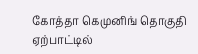கோத்தா கெமுனிங் தொகுதி ஏற்பாட்டில்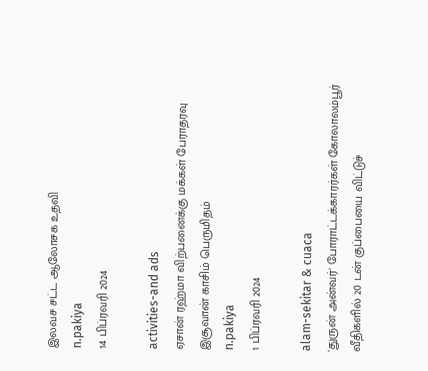இலவச சட்ட ஆலோசக உதவி
n.pakiya
14 பிப்ரவரி 2024

activities-and ads
ஏசான் ரஹ்மா விற்பனைக்கு மக்கள் பேராதரவு இசூவான் காசிம் பெருமிதம்
n.pakiya
1 பிப்ரவரி 2024

alam-sekitar & cuaca
'துருன் அன்வர்' போராட்டக்காரர்கள் கோலாலம்பூர் வீதிகளில் 20 டன் குப்பையை விட்டுச்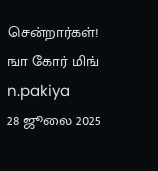சென்றார்கள்! ஙா கோர் மிங்
n.pakiya
28 ஜூலை 2025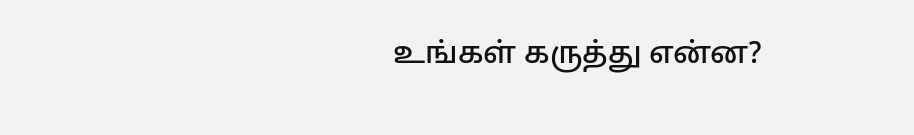உங்கள் கருத்து என்ன?